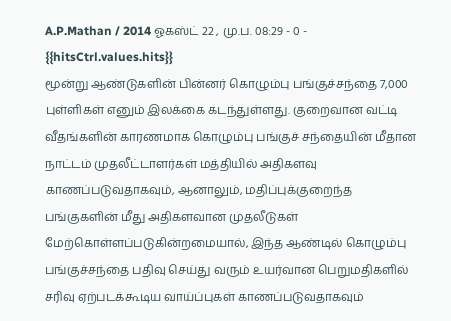A.P.Mathan / 2014 ஓகஸ்ட் 22 , மு.ப. 08:29 - 0 - {{hitsCtrl.values.hits}}
மூன்று ஆண்டுகளின் பின்னர் கொழும்பு பங்குச்சந்தை 7,000 புள்ளிகள் எனும் இலக்கை கடந்துள்ளது. குறைவான வட்டி வீதங்களின் காரணமாக கொழும்பு பங்குச் சந்தையின் மீதான நாட்டம் முதலீட்டாளர்கள் மத்தியில் அதிகளவு காணப்படுவதாகவும், ஆனாலும், மதிப்புக்குறைந்த பங்குகளின் மீது அதிகளவான முதலீடுகள் மேற்கொள்ளப்படுகின்றமையால், இந்த ஆண்டில் கொழும்பு பங்குச்சந்தை பதிவு செய்து வரும் உயர்வான பெறுமதிகளில் சரிவு ஏற்படக்கூடிய வாய்ப்புகள் காணப்படுவதாகவும்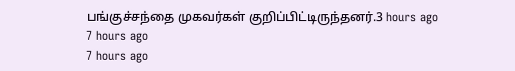பங்குச்சந்தை முகவர்கள் குறிப்பிட்டிருந்தனர்.3 hours ago
7 hours ago
7 hours ago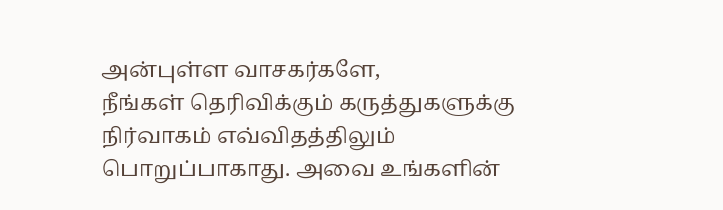அன்புள்ள வாசகர்களே,
நீங்கள் தெரிவிக்கும் கருத்துகளுக்கு நிர்வாகம் எவ்விதத்திலும் பொறுப்பாகாது. அவை உங்களின்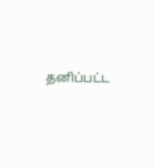தனிப்பட்ட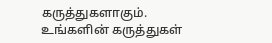கருத்துகளாகும். உங்களின் கருத்துகள்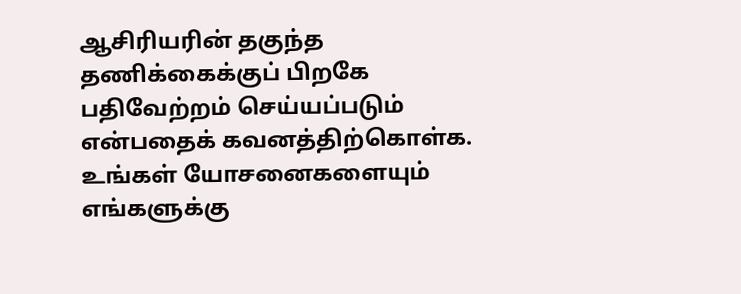ஆசிரியரின் தகுந்த தணிக்கைக்குப் பிறகே பதிவேற்றம் செய்யப்படும் என்பதைக் கவனத்திற்கொள்க. உங்கள் யோசனைகளையும் எங்களுக்கு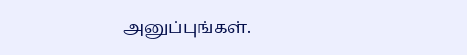அனுப்புங்கள்.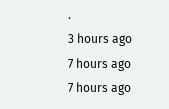.
3 hours ago
7 hours ago
7 hours ago